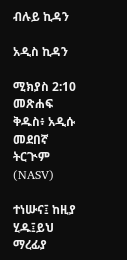ብሉይ ኪዳን

አዲስ ኪዳን

ሚክያስ 2:10 መጽሐፍ ቅዱስ፥ አዲሱ መደበኛ ትርጒም (NASV)

ተነሡና፤ ከዚያ ሂዱ፤ይህ ማረፊያ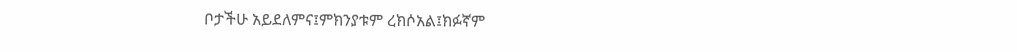ቦታችሁ አይደለምና፤ምክንያቱም ረክሶአል፤ክፉኛም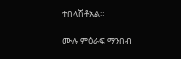ተበላሽቶአል።

ሙሉ ምዕራፍ ማንበብ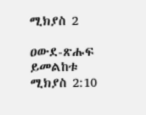ሚክያስ 2

ዐውደ-ጽሑፍ ይመልከቱ ሚክያስ 2:10